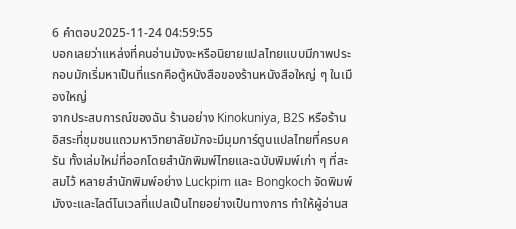6 คำตอบ2025-11-24 04:59:55
บอกเลยว่าแหล่งที่คนอ่านมังงะหรือนิยายแปลไทยแบบมีภาพประกอบมักเริ่มหาเป็นที่แรกคือตู้หนังสือของร้านหนังสือใหญ่ ๆ ในเมืองใหญ่
จากประสบการณ์ของฉัน ร้านอย่าง Kinokuniya, B2S หรือร้านอิสระที่ชุมชนแถวมหาวิทยาลัยมักจะมีมุมการ์ตูนแปลไทยที่ครบครัน ทั้งเล่มใหม่ที่ออกโดยสำนักพิมพ์ไทยและฉบับพิมพ์เก่า ๆ ที่สะสมไว้ หลายสำนักพิมพ์อย่าง Luckpim และ Bongkoch จัดพิมพ์มังงะและไลต์โนเวลที่แปลเป็นไทยอย่างเป็นทางการ ทำให้ผู้อ่านส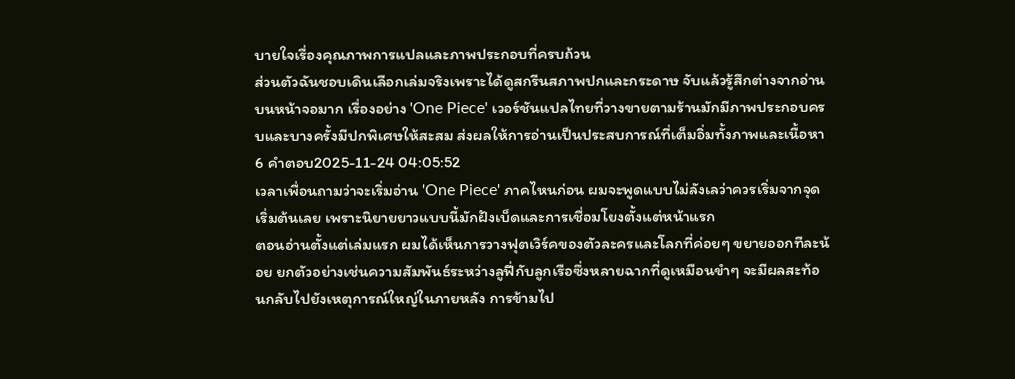บายใจเรื่องคุณภาพการแปลและภาพประกอบที่ครบถ้วน
ส่วนตัวฉันชอบเดินเลือกเล่มจริงเพราะได้ดูสกรีนสภาพปกและกระดาษ จับแล้วรู้สึกต่างจากอ่านบนหน้าจอมาก เรื่องอย่าง 'One Piece' เวอร์ชันแปลไทยที่วางขายตามร้านมักมีภาพประกอบครบและบางครั้งมีปกพิเศษให้สะสม ส่งผลให้การอ่านเป็นประสบการณ์ที่เต็มอิ่มทั้งภาพและเนื้อหา
6 คำตอบ2025-11-24 04:05:52
เวลาเพื่อนถามว่าจะเริ่มอ่าน 'One Piece' ภาคไหนก่อน ผมจะพูดแบบไม่ลังเลว่าควรเริ่มจากจุดเริ่มต้นเลย เพราะนิยายยาวแบบนี้มักฝังเบ็ดและการเชื่อมโยงตั้งแต่หน้าแรก
ตอนอ่านตั้งแต่เล่มแรก ผมได้เห็นการวางฟุตเวิร์คของตัวละครและโลกที่ค่อยๆ ขยายออกทีละน้อย ยกตัวอย่างเช่นความสัมพันธ์ระหว่างลูฟี่กับลูกเรือซึ่งหลายฉากที่ดูเหมือนขำๆ จะมีผลสะท้อนกลับไปยังเหตุการณ์ใหญ่ในภายหลัง การข้ามไป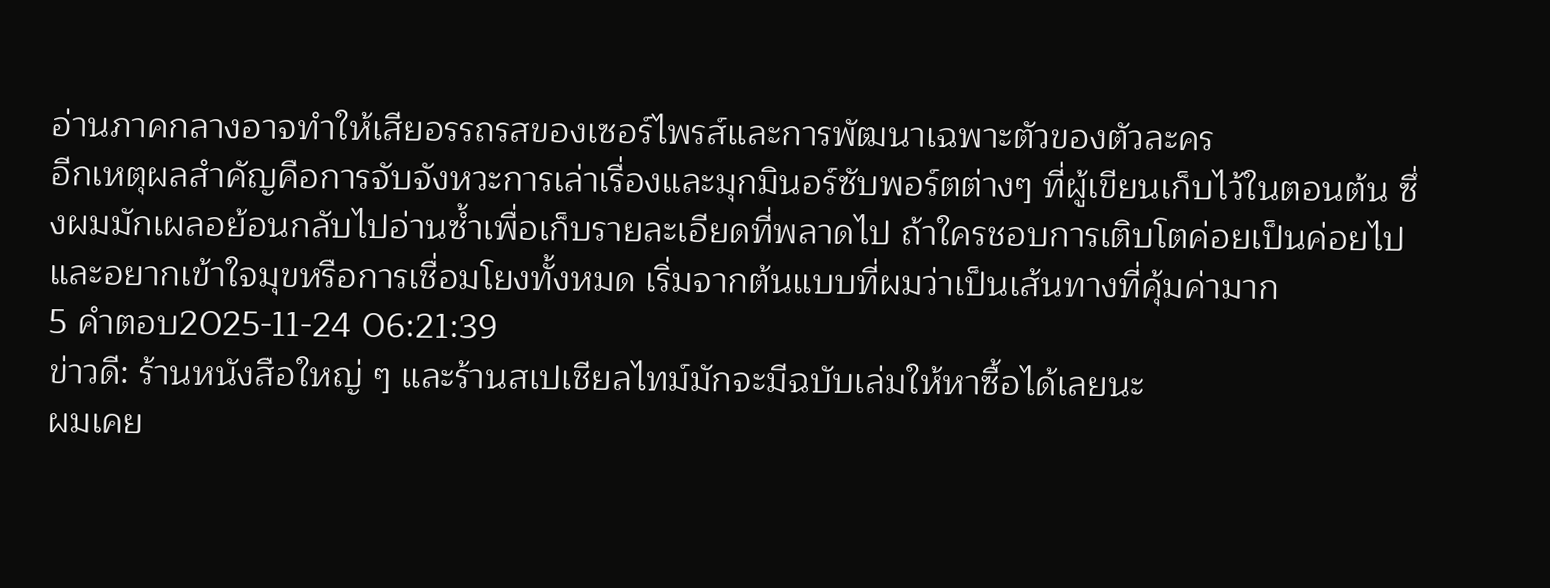อ่านภาคกลางอาจทำให้เสียอรรถรสของเซอร์ไพรส์และการพัฒนาเฉพาะตัวของตัวละคร
อีกเหตุผลสำคัญคือการจับจังหวะการเล่าเรื่องและมุกมินอร์ซับพอร์ตต่างๆ ที่ผู้เขียนเก็บไว้ในตอนต้น ซึ่งผมมักเผลอย้อนกลับไปอ่านซ้ำเพื่อเก็บรายละเอียดที่พลาดไป ถ้าใครชอบการเติบโตค่อยเป็นค่อยไปและอยากเข้าใจมุขหรือการเชื่อมโยงทั้งหมด เริ่มจากต้นแบบที่ผมว่าเป็นเส้นทางที่คุ้มค่ามาก
5 คำตอบ2025-11-24 06:21:39
ข่าวดี: ร้านหนังสือใหญ่ ๆ และร้านสเปเชียลไทม์มักจะมีฉบับเล่มให้หาซื้อได้เลยนะ
ผมเคย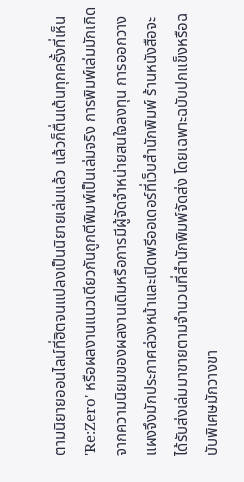ตามนิยายออนไลน์ที่ฮิตจนแปลงเป็นนิยายเล่มแล้ว แล้วก็ตื่นเต้นทุกครั้งที่เห็น 'Re:Zero' หรือผลงานแนวเดียวกันถูกตีพิมพ์เป็นเล่มจริง การพิมพ์เล่มมักเกิดจากความนิยมของผลงานเดิมหรือการมีผู้จัดจำหน่ายสนใจลงทุน การออกวางแผงจึงมักประกาศล่วงหน้าและเปิดพรีออเดอร์ที่เว็บสำนักพิมพ์ ร้านหนังสือจะได้รับส่งเล่มมาขายตามจำนวนที่สำนักพิมพ์จัดส่ง โดยเฉพาะฉบับปกแข็งหรือฉบับพิเศษมักวางขา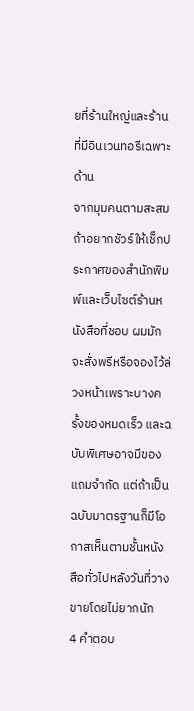ยที่ร้านใหญ่และร้านที่มีอินเวนทอรีเฉพาะด้าน
จากมุมคนตามสะสม ถ้าอยากชัวร์ให้เช็กประกาศของสำนักพิมพ์และเว็บไซต์ร้านหนังสือที่ชอบ ผมมักจะสั่งพรีหรือจองไว้ล่วงหน้าเพราะบางครั้งของหมดเร็ว และฉบับพิเศษอาจมีของแถมจำกัด แต่ถ้าเป็นฉบับมาตรฐานก็มีโอกาสเห็นตามชั้นหนังสือทั่วไปหลังวันที่วางขายโดยไม่ยากนัก
4 คำตอบ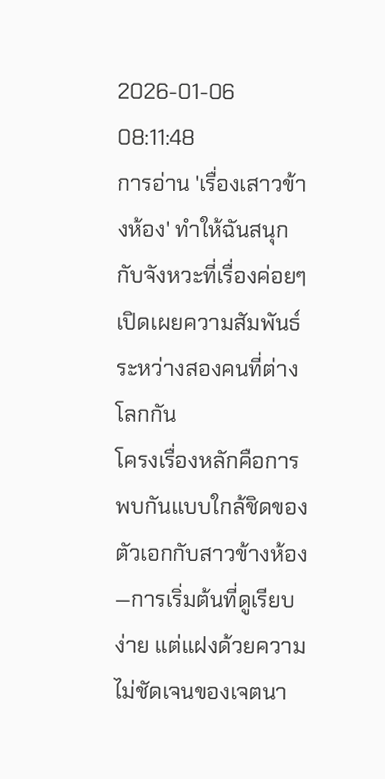2026-01-06 08:11:48
การอ่าน 'เรื่องเสาวข้างห้อง' ทำให้ฉันสนุกกับจังหวะที่เรื่องค่อยๆ เปิดเผยความสัมพันธ์ระหว่างสองคนที่ต่างโลกกัน
โครงเรื่องหลักคือการพบกันแบบใกล้ชิดของตัวเอกกับสาวข้างห้อง—การเริ่มต้นที่ดูเรียบง่าย แต่แฝงด้วยความไม่ชัดเจนของเจตนา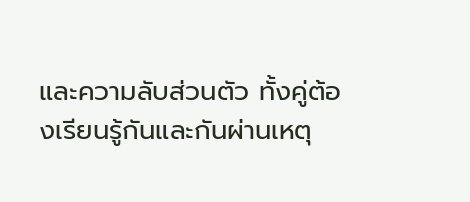และความลับส่วนตัว ทั้งคู่ต้องเรียนรู้กันและกันผ่านเหตุ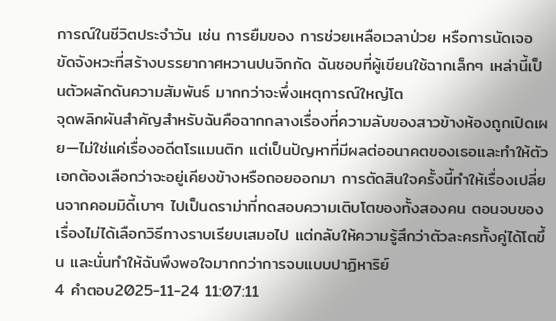การณ์ในชีวิตประจำวัน เช่น การยืมของ การช่วยเหลือเวลาป่วย หรือการนัดเจอขัดจังหวะที่สร้างบรรยากาศหวานปนจิกกัด ฉันชอบที่ผู้เขียนใช้ฉากเล็กๆ เหล่านี้เป็นตัวผลักดันความสัมพันธ์ มากกว่าจะพึ่งเหตุการณ์ใหญ่โต
จุดพลิกผันสำคัญสำหรับฉันคือฉากกลางเรื่องที่ความลับของสาวข้างห้องถูกเปิดเผย—ไม่ใช่แค่เรื่องอดีตโรแมนติก แต่เป็นปัญหาที่มีผลต่ออนาคตของเธอและทำให้ตัวเอกต้องเลือกว่าจะอยู่เคียงข้างหรือถอยออกมา การตัดสินใจครั้งนี้ทำให้เรื่องเปลี่ยนจากคอมมิดี้เบาๆ ไปเป็นดราม่าที่ทดสอบความเติบโตของทั้งสองคน ตอนจบของเรื่องไม่ได้เลือกวิธีทางราบเรียบเสมอไป แต่กลับให้ความรู้สึกว่าตัวละครทั้งคู่ได้โตขึ้น และนั่นทำให้ฉันพึงพอใจมากกว่าการจบแบบปาฏิหาริย์
4 คำตอบ2025-11-24 11:07:11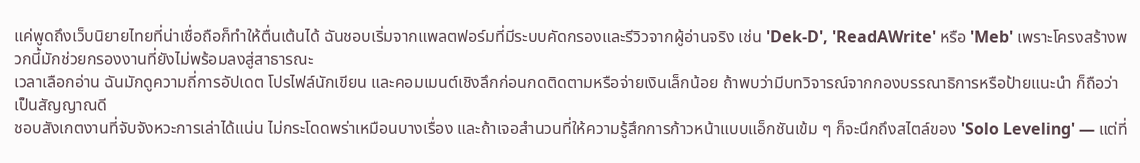แค่พูดถึงเว็บนิยายไทยที่น่าเชื่อถือก็ทำให้ตื่นเต้นได้ ฉันชอบเริ่มจากแพลตฟอร์มที่มีระบบคัดกรองและรีวิวจากผู้อ่านจริง เช่น 'Dek-D', 'ReadAWrite' หรือ 'Meb' เพราะโครงสร้างพวกนี้มักช่วยกรองงานที่ยังไม่พร้อมลงสู่สาธารณะ
เวลาเลือกอ่าน ฉันมักดูความถี่การอัปเดต โปรไฟล์นักเขียน และคอมเมนต์เชิงลึกก่อนกดติดตามหรือจ่ายเงินเล็กน้อย ถ้าพบว่ามีบทวิจารณ์จากกองบรรณาธิการหรือป้ายแนะนำ ก็ถือว่าเป็นสัญญาณดี
ชอบสังเกตงานที่จับจังหวะการเล่าได้แน่น ไม่กระโดดพร่าเหมือนบางเรื่อง และถ้าเจอสำนวนที่ให้ความรู้สึกการก้าวหน้าแบบแอ็กชันเข้ม ๆ ก็จะนึกถึงสไตล์ของ 'Solo Leveling' — แต่ที่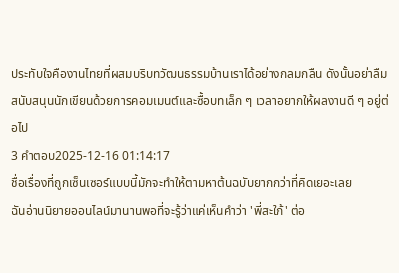ประทับใจคืองานไทยที่ผสมบริบทวัฒนธรรมบ้านเราได้อย่างกลมกลืน ดังนั้นอย่าลืมสนับสนุนนักเขียนด้วยการคอมเมนต์และซื้อบทเล็ก ๆ เวลาอยากให้ผลงานดี ๆ อยู่ต่อไป
3 คำตอบ2025-12-16 01:14:17
ชื่อเรื่องที่ถูกเซ็นเซอร์แบบนี้มักจะทำให้ตามหาต้นฉบับยากกว่าที่คิดเยอะเลย
ฉันอ่านนิยายออนไลน์มานานพอที่จะรู้ว่าแค่เห็นคำว่า 'พี่สะใภ้' ต่อ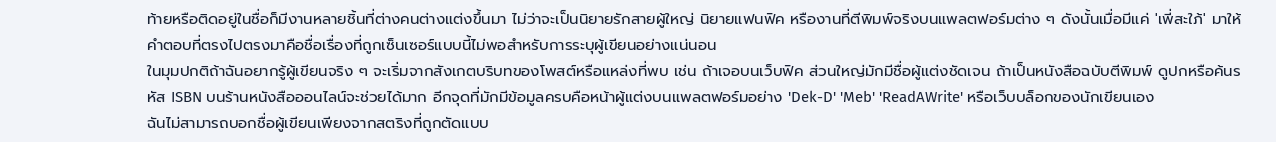ท้ายหรือติดอยู่ในชื่อก็มีงานหลายชิ้นที่ต่างคนต่างแต่งขึ้นมา ไม่ว่าจะเป็นนิยายรักสายผู้ใหญ่ นิยายแฟนฟิค หรืองานที่ตีพิมพ์จริงบนแพลตฟอร์มต่าง ๆ ดังนั้นเมื่อมีแค่ 'เพี่สะใภ้' มาให้ คำตอบที่ตรงไปตรงมาคือชื่อเรื่องที่ถูกเซ็นเซอร์แบบนี้ไม่พอสำหรับการระบุผู้เขียนอย่างแน่นอน
ในมุมปกติถ้าฉันอยากรู้ผู้เขียนจริง ๆ จะเริ่มจากสังเกตบริบทของโพสต์หรือแหล่งที่พบ เช่น ถ้าเจอบนเว็บฟิค ส่วนใหญ่มักมีชื่อผู้แต่งชัดเจน ถ้าเป็นหนังสือฉบับตีพิมพ์ ดูปกหรือค้นรหัส ISBN บนร้านหนังสือออนไลน์จะช่วยได้มาก อีกจุดที่มักมีข้อมูลครบคือหน้าผู้แต่งบนแพลตฟอร์มอย่าง 'Dek-D' 'Meb' 'ReadAWrite' หรือเว็บบล็อกของนักเขียนเอง
ฉันไม่สามารถบอกชื่อผู้เขียนเพียงจากสตริงที่ถูกตัดแบบ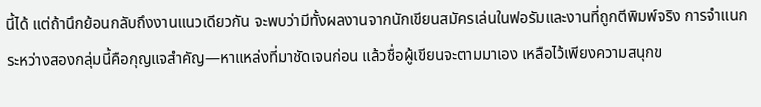นี้ได้ แต่ถ้านึกย้อนกลับถึงงานแนวเดียวกัน จะพบว่ามีทั้งผลงานจากนักเขียนสมัครเล่นในฟอรัมและงานที่ถูกตีพิมพ์จริง การจำแนกระหว่างสองกลุ่มนี้คือกุญแจสำคัญ—หาแหล่งที่มาชัดเจนก่อน แล้วชื่อผู้เขียนจะตามมาเอง เหลือไว้เพียงความสนุกข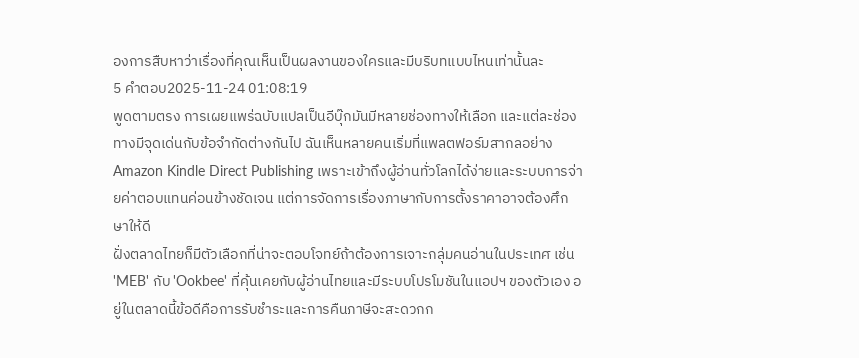องการสืบหาว่าเรื่องที่คุณเห็นเป็นผลงานของใครและมีบริบทแบบไหนเท่านั้นละ
5 คำตอบ2025-11-24 01:08:19
พูดตามตรง การเผยแพร่ฉบับแปลเป็นอีบุ๊กมันมีหลายช่องทางให้เลือก และแต่ละช่องทางมีจุดเด่นกับข้อจำกัดต่างกันไป ฉันเห็นหลายคนเริ่มที่แพลตฟอร์มสากลอย่าง Amazon Kindle Direct Publishing เพราะเข้าถึงผู้อ่านทั่วโลกได้ง่ายและระบบการจ่ายค่าตอบแทนค่อนข้างชัดเจน แต่การจัดการเรื่องภาษากับการตั้งราคาอาจต้องศึกษาให้ดี
ฝั่งตลาดไทยก็มีตัวเลือกที่น่าจะตอบโจทย์ถ้าต้องการเจาะกลุ่มคนอ่านในประเทศ เช่น 'MEB' กับ 'Ookbee' ที่คุ้นเคยกับผู้อ่านไทยและมีระบบโปรโมชันในแอปฯ ของตัวเอง อยู่ในตลาดนี้ข้อดีคือการรับชำระและการคืนภาษีจะสะดวกก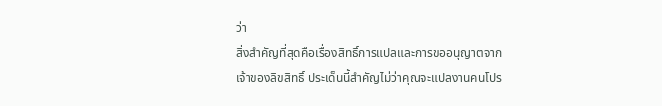ว่า
สิ่งสำคัญที่สุดคือเรื่องสิทธิ์การแปลและการขออนุญาตจากเจ้าของลิขสิทธิ์ ประเด็นนี้สำคัญไม่ว่าคุณจะแปลงานคนโปร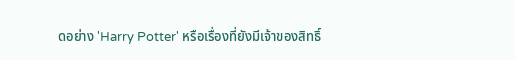ดอย่าง 'Harry Potter' หรือเรื่องที่ยังมีเจ้าของสิทธิ์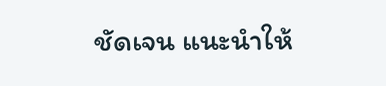ชัดเจน แนะนำให้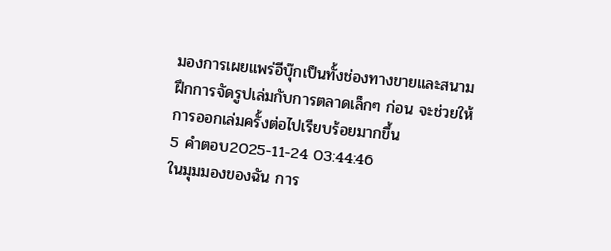มองการเผยแพร่อีบุ๊กเป็นทั้งช่องทางขายและสนามฝึกการจัดรูปเล่มกับการตลาดเล็กๆ ก่อน จะช่วยให้การออกเล่มครั้งต่อไปเรียบร้อยมากขึ้น
5 คำตอบ2025-11-24 03:44:46
ในมุมมองของฉัน การ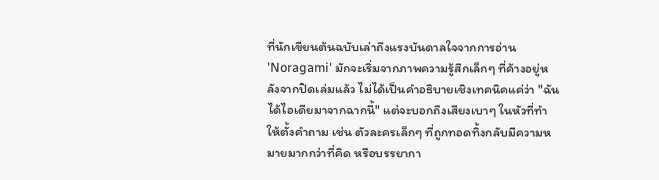ที่นักเขียนต้นฉบับเล่าถึงแรงบันดาลใจจากการอ่าน 'Noragami' มักจะเริ่มจากภาพความรู้สึกเล็กๆ ที่ค้างอยู่หลังจากปิดเล่มแล้ว ไม่ได้เป็นคำอธิบายเชิงเทคนิคแค่ว่า "ฉันได้ไอเดียมาจากฉากนี้" แต่จะบอกถึงเสียงเบาๆ ในหัวที่ทำให้ตั้งคำถาม เช่น ตัวละครเล็กๆ ที่ถูกทอดทิ้งกลับมีความหมายมากกว่าที่คิด หรือบรรยากา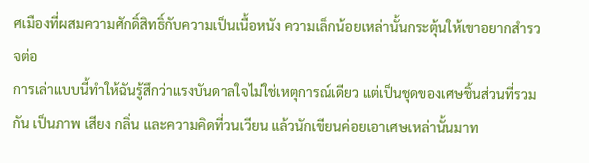ศเมืองที่ผสมความศักดิ์สิทธิ์กับความเป็นเนื้อหนัง ความเล็กน้อยเหล่านั้นกระตุ้นให้เขาอยากสำรวจต่อ
การเล่าแบบนี้ทำให้ฉันรู้สึกว่าแรงบันดาลใจไม่ใช่เหตุการณ์เดียว แต่เป็นชุดของเศษชิ้นส่วนที่รวมกัน เป็นภาพ เสียง กลิ่น และความคิดที่วนเวียน แล้วนักเขียนค่อยเอาเศษเหล่านั้นมาท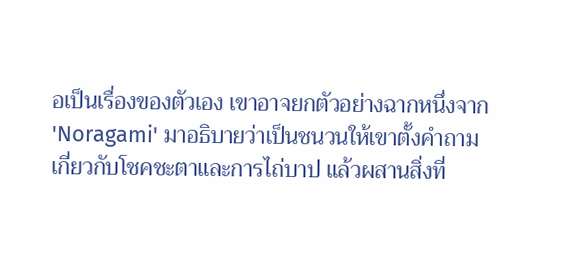อเป็นเรื่องของตัวเอง เขาอาจยกตัวอย่างฉากหนึ่งจาก 'Noragami' มาอธิบายว่าเป็นชนวนให้เขาตั้งคำถามเกี่ยวกับโชคชะตาและการไถ่บาป แล้วผสานสิ่งที่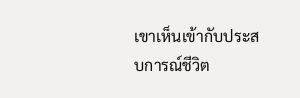เขาเห็นเข้ากับประสบการณ์ชีวิต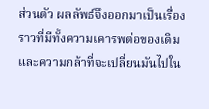ส่วนตัว ผลลัพธ์จึงออกมาเป็นเรื่องราวที่มีทั้งความเคารพต่อของเดิมและความกล้าที่จะเปลี่ยนมันไปใน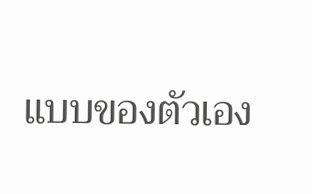แบบของตัวเอง